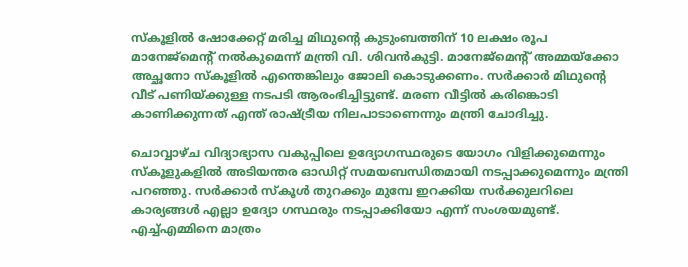സ്‌കൂളിൽ ഷോക്കേറ്റ് മരിച്ച മിഥുന്‍റെ കുടുംബത്തിന് 10 ലക്ഷം രൂപ മാനേജ്‌മെൻ്റ് നൽകുമെന്ന് മന്ത്രി വി. ശിവൻകുട്ടി. മാനേജ്മെൻ്റ് അമ്മയ്‌ക്കോ അച്ഛനോ സ്‌കൂളിൽ എന്തെങ്കിലും ജോലി കൊടുക്കണം. സർക്കാർ മിഥുൻ്റെ വീട് പണിയ്ക്കുള്ള നടപടി ആരംഭിച്ചിട്ടുണ്ട്. മരണ വീട്ടിൽ കരിങ്കൊടി കാണിക്കുന്നത് എന്ത് രാഷ്ട്രീയ നിലപാടാണെന്നും മന്ത്രി ചോദിച്ചു.

ചൊവ്വാഴ്ച വിദ്യാഭ്യാസ വകുപ്പിലെ ഉദ്യോഗസ്ഥരുടെ യോഗം വിളിക്കുമെന്നും സ്കൂ‌ളുകളിൽ അടിയന്തര ഓഡിറ്റ് സമയബന്ധിതമായി നടപ്പാക്കുമെന്നും മന്ത്രി പറഞ്ഞു. സർക്കാർ സ്‌കൂൾ തുറക്കും മുമ്പേ ഇറക്കിയ സർക്കുലറിലെ കാര്യങ്ങൾ എല്ലാ ഉദ്യോ ഗസ്ഥരും നടപ്പാക്കിയോ എന്ന് സംശയമുണ്ട്. എച്ച്എമ്മിനെ മാത്രം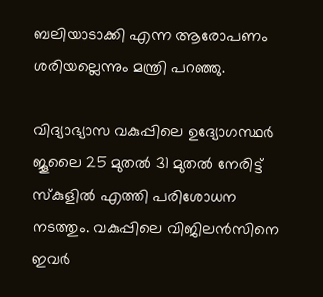ബലിയാടാക്കി എന്ന ആരോപണം ശരിയല്ലെന്നും മന്ത്രി പറഞ്ഞു.

വിദ്യാഭ്യാസ വകുപ്പിലെ ഉദ്യോഗസ്ഥർ ജൂലൈ 25 മുതൽ 31 മുതൽ നേരിട്ട് സ്‌കുളിൽ എത്തി പരിശോധന നടത്തും. വകുപ്പിലെ വിജിലൻസിനെ ഇവർ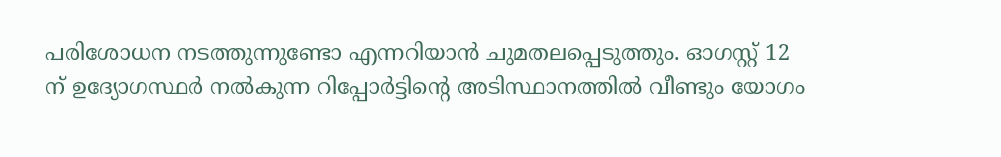പരിശോധന നടത്തുന്നുണ്ടോ എന്നറിയാൻ ചുമതലപ്പെടുത്തും. ഓഗസ്റ്റ് 12 ന് ഉദ്യോഗസ്ഥർ നൽകുന്ന റിപ്പോർട്ടിന്‍റെ അടിസ്ഥാനത്തിൽ വീണ്ടും യോഗം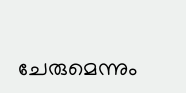ചേരുമെന്നും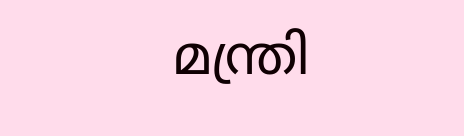മന്ത്രി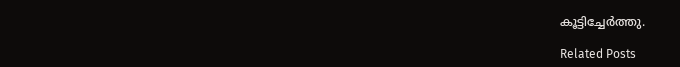കൂട്ടിച്ചേർത്തു.

Related Posts